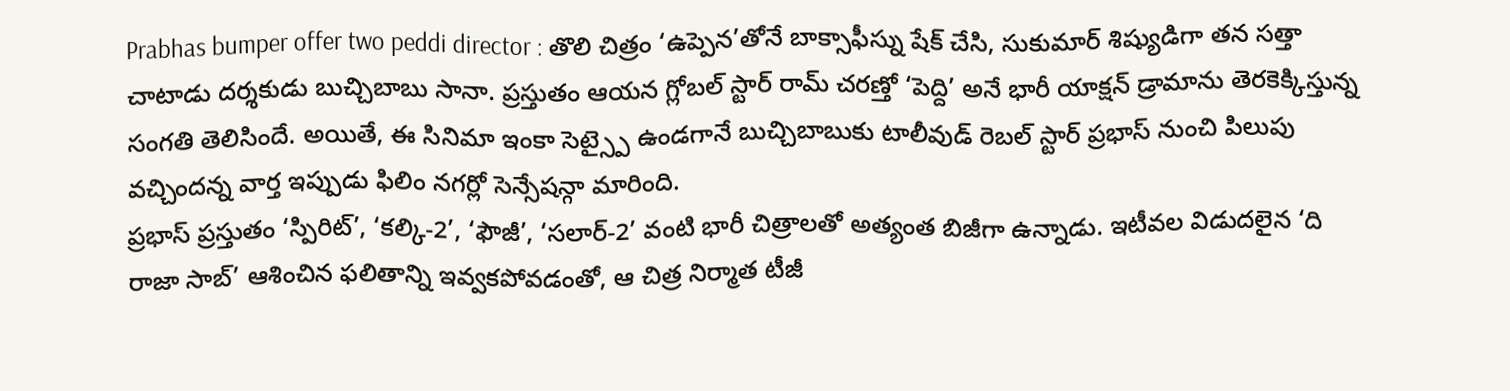Prabhas bumper offer two peddi director : తొలి చిత్రం ‘ఉప్పెన’తోనే బాక్సాఫీస్ను షేక్ చేసి, సుకుమార్ శిష్యుడిగా తన సత్తా చాటాడు దర్శకుడు బుచ్చిబాబు సానా. ప్రస్తుతం ఆయన గ్లోబల్ స్టార్ రామ్ చరణ్తో ‘పెద్ది’ అనే భారీ యాక్షన్ డ్రామాను తెరకెక్కిస్తున్న సంగతి తెలిసిందే. అయితే, ఈ సినిమా ఇంకా సెట్స్పై ఉండగానే బుచ్చిబాబుకు టాలీవుడ్ రెబల్ స్టార్ ప్రభాస్ నుంచి పిలుపు వచ్చిందన్న వార్త ఇప్పుడు ఫిలిం నగర్లో సెన్సేషన్గా మారింది.
ప్రభాస్ ప్రస్తుతం ‘స్పిరిట్’, ‘కల్కి-2’, ‘ఫౌజీ’, ‘సలార్-2’ వంటి భారీ చిత్రాలతో అత్యంత బిజీగా ఉన్నాడు. ఇటీవల విడుదలైన ‘ది రాజా సాబ్’ ఆశించిన ఫలితాన్ని ఇవ్వకపోవడంతో, ఆ చిత్ర నిర్మాత టీజీ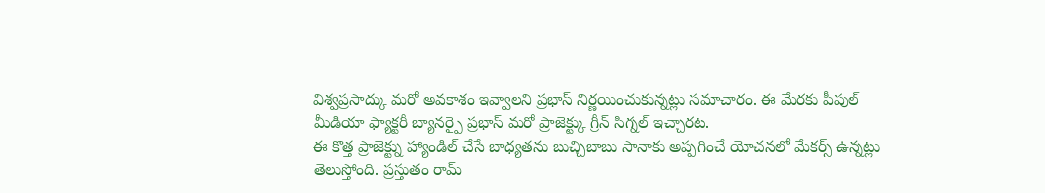విశ్వప్రసాద్కు మరో అవకాశం ఇవ్వాలని ప్రభాస్ నిర్ణయించుకున్నట్లు సమాచారం. ఈ మేరకు పీపుల్ మీడియా ఫ్యాక్టరీ బ్యానర్పై ప్రభాస్ మరో ప్రాజెక్ట్కు గ్రీన్ సిగ్నల్ ఇచ్చారట.
ఈ కొత్త ప్రాజెక్ట్ను హ్యాండిల్ చేసే బాధ్యతను బుచ్చిబాబు సానాకు అప్పగించే యోచనలో మేకర్స్ ఉన్నట్లు తెలుస్తోంది. ప్రస్తుతం రామ్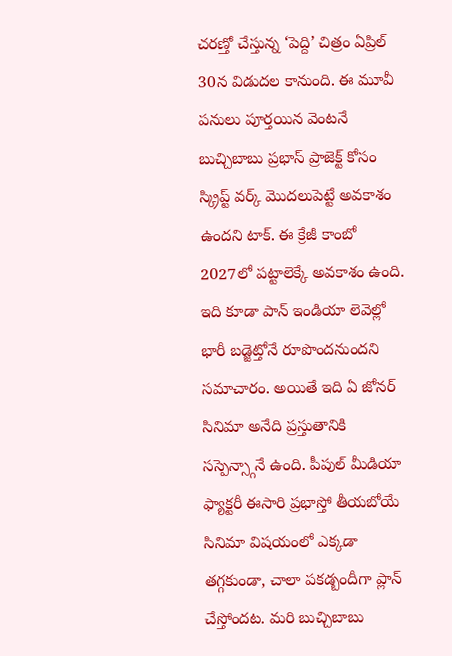చరణ్తో చేస్తున్న ‘పెద్ది’ చిత్రం ఏప్రిల్ 30న విడుదల కానుంది. ఈ మూవీ పనులు పూర్తయిన వెంటనే బుచ్చిబాబు ప్రభాస్ ప్రాజెక్ట్ కోసం స్క్రిప్ట్ వర్క్ మొదలుపెట్టే అవకాశం ఉందని టాక్. ఈ క్రేజీ కాంబో 2027లో పట్టాలెక్కే అవకాశం ఉంది. ఇది కూడా పాన్ ఇండియా లెవెల్లో భారీ బడ్జెట్తోనే రూపొందనుందని సమాచారం. అయితే ఇది ఏ జోనర్ సినిమా అనేది ప్రస్తుతానికి సస్పెన్స్గానే ఉంది. పీపుల్ మీడియా ఫ్యాక్టరీ ఈసారి ప్రభాస్తో తీయబోయే సినిమా విషయంలో ఎక్కడా తగ్గకుండా, చాలా పకడ్బందీగా ప్లాన్ చేస్తోందట. మరి బుచ్చిబాబు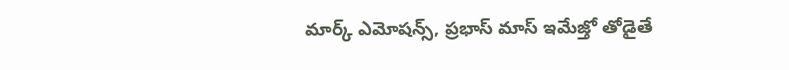మార్క్ ఎమోషన్స్, ప్రభాస్ మాస్ ఇమేజ్తో తోడైతే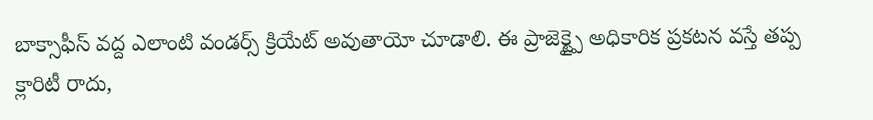బాక్సాఫీస్ వద్ద ఎలాంటి వండర్స్ క్రియేట్ అవుతాయో చూడాలి. ఈ ప్రాజెక్ట్పై అధికారిక ప్రకటన వస్తే తప్ప క్లారిటీ రాదు,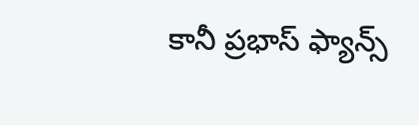కానీ ప్రభాస్ ఫ్యాన్స్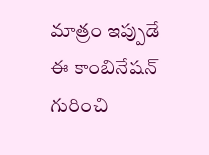మాత్రం ఇప్పుడే ఈ కాంబినేషన్ గురించి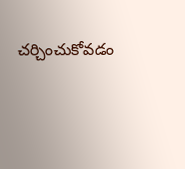చర్చించుకోవడం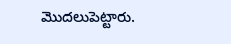మొదలుపెట్టారు.